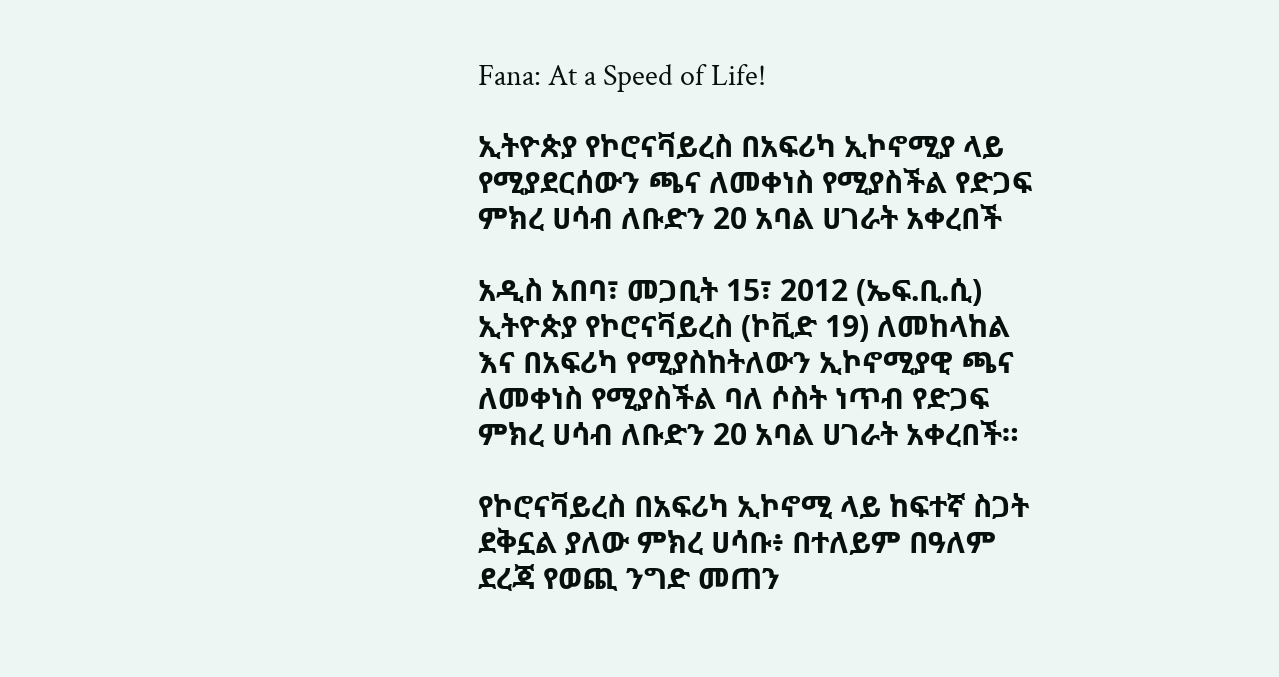Fana: At a Speed of Life!

ኢትዮጵያ የኮሮናቫይረስ በአፍሪካ ኢኮኖሚያ ላይ የሚያደርሰውን ጫና ለመቀነስ የሚያስችል የድጋፍ ምክረ ሀሳብ ለቡድን 20 አባል ሀገራት አቀረበች

አዲስ አበባ፣ መጋቢት 15፣ 2012 (ኤፍ.ቢ.ሲ) ኢትዮጵያ የኮሮናቫይረስ (ኮቪድ 19) ለመከላከል እና በአፍሪካ የሚያስከትለውን ኢኮኖሚያዊ ጫና ለመቀነስ የሚያስችል ባለ ሶስት ነጥብ የድጋፍ ምክረ ሀሳብ ለቡድን 20 አባል ሀገራት አቀረበች።

የኮሮናቫይረስ በአፍሪካ ኢኮኖሚ ላይ ከፍተኛ ስጋት ደቅኗል ያለው ምክረ ሀሳቡ፥ በተለይም በዓለም ደረጃ የወጪ ንግድ መጠን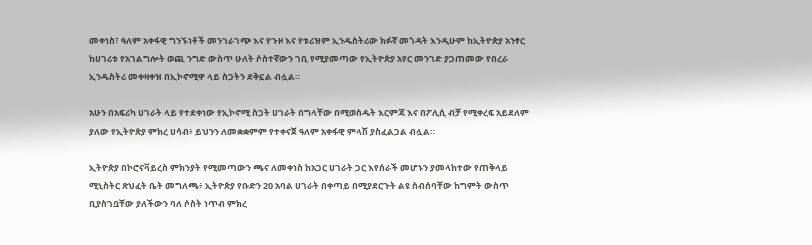መቀነስ፣ ዓለም አቀፋዊ ግንኙነቶች መንገራገጭ እና የጉዞ እና የቱሪዝም ኢንዱስትሪው ክፉኛ መጎዳት እንዲሁም ከኢትዮጵያ አንፃር ከሀገሪቱ የአገልግሎት ወጪ ንግድ ውስጥ ሁለት ሶስተኛውን ገቢ የሚያመጣው የኢትዮጵያ አየር መንገድ ያጋጠመው የበረራ ኢንዱስትሪ መቀዛቀዝ በኢኮኖሚዋ ላይ ስጋትን ደቅኗል ብሏል።

አሁን በአፍሪካ ሀገራት ላይ የተደቀነው የኢኮኖሚ ስጋት ሀገራት በግላቸው በሚወስዱት እርምጃ እና በፖሊሲ ብቻ የሚቀረፍ አይደለም ያለው የኢትዮጵያ ምክረ ሀሳብ፥ ይህንን ለመቋቋምም የተቀናጀ ዓለም አቀፋዊ ምላሽ ያስፈልጋል ብሏል።

ኢትዮጵያ በኮሮናቫይረስ ምክንያት የሚመጣውን ጫና ለመቀነስ ከአጋር ሀገራት ጋር እየሰራች መሆኑን ያመላከተው የጠቅላይ ሚኒስትር ጽህፈት ቤት መግለጫ፥ ኢትዮጵያ የቡድን 20 አባል ሀገራት በቀጣይ በሚያደርጉት ልዩ ስብሰባቸው ከግምት ውስጥ ቢያስገቧቸው ያለችውን ባለ ሶስት ነጥብ ምክረ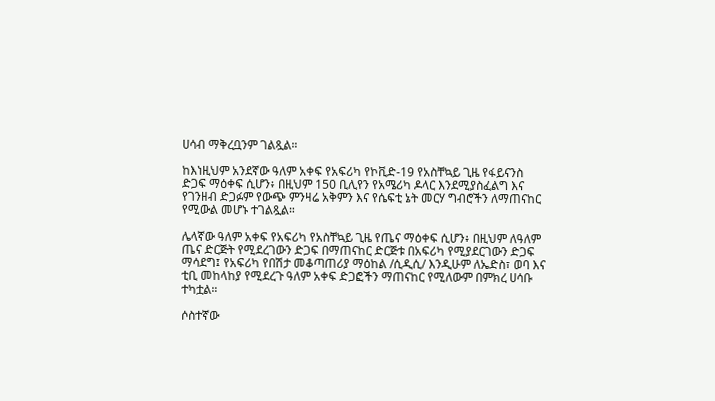ሀሳብ ማቅረቧንም ገልጿል።

ከእነዚህም አንደኛው ዓለም አቀፍ የአፍሪካ የኮቪድ-19 የአስቸኳይ ጊዜ የፋይናንስ ድጋፍ ማዕቀፍ ሲሆን፥ በዚህም 150 ቢሊየን የአሜሪካ ዶላር እንደሚያስፈልግ እና የገንዘብ ድጋፉም የውጭ ምንዛሬ አቅምን እና የሴፍቲ ኔት መርሃ ግብሮችን ለማጠናከር የሚውል መሆኑ ተገልጿል።

ሌላኛው ዓለም አቀፍ የአፍሪካ የአስቸኳይ ጊዜ የጤና ማዕቀፍ ሲሆን፥ በዚህም ለዓለም ጤና ድርጅት የሚደረገውን ድጋፍ በማጠናከር ድርጅቱ በአፍሪካ የሚያደርገውን ድጋፍ ማሳደግ፤ የአፍሪካ የበሽታ መቆጣጠሪያ ማዕከል /ሲዲሲ/ እንዲሁም ለኤድስ፣ ወባ እና ቲቢ መከላከያ የሚደረጉ ዓለም አቀፍ ድጋፎችን ማጠናከር የሚለውም በምክረ ሀሳቡ ተካቷል።

ሶስተኛው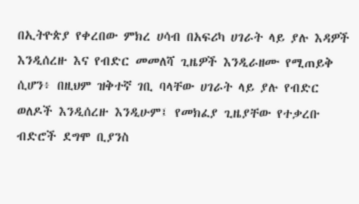በኢትዮጵያ የቀረበው ምክረ ሀሳብ በአፍሪካ ሀገራት ላይ ያሉ እዳዎች እንዲሰረዙ እና የብድር መመለሻ ጊዜዎች እንዲራዘሙ የሚጠይቅ ሲሆን፥ በዚህም ዝቅተኛ ገቢ ባላቸው ሀገራት ላይ ያሉ የብድር ወለዶች እንዲሰረዙ እንዲሁም፤ የመክፈያ ጊዜያቸው የተቃረቡ ብድሮች ደግሞ ቢያንስ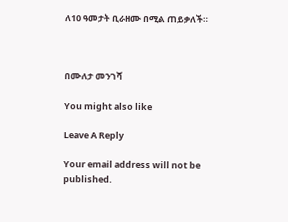ለ10 ዓመታት ቢራዘሙ በሚል ጠይቃለች።



በሙለታ መንገሻ

You might also like

Leave A Reply

Your email address will not be published.